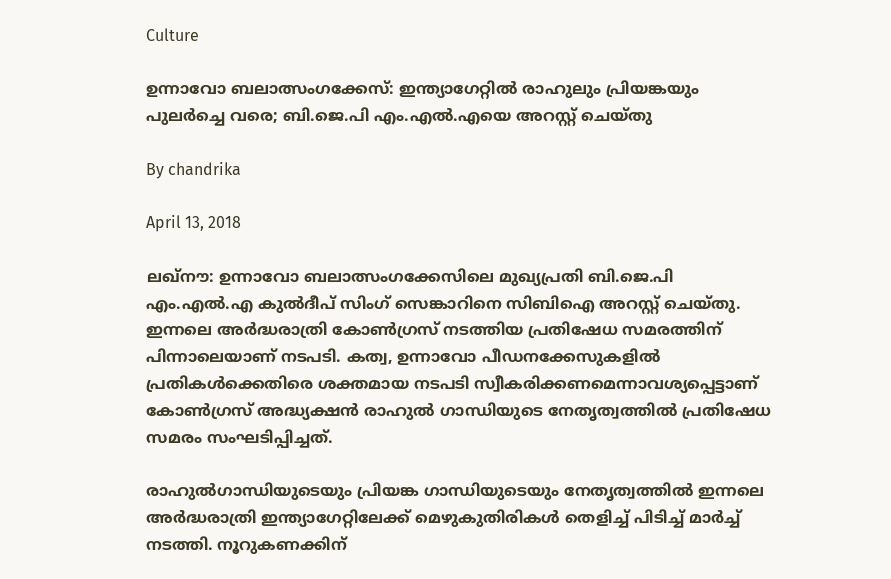Culture

ഉന്നാവോ ബലാത്സംഗക്കേസ്: ഇന്ത്യാഗേറ്റില്‍ രാഹുലും പ്രിയങ്കയും പുലര്‍ച്ചെ വരെ; ബി.ജെ.പി എം.എല്‍.എയെ അറസ്റ്റ് ചെയ്തു

By chandrika

April 13, 2018

ലഖ്‌നൗ: ഉന്നാവോ ബലാത്സംഗക്കേസിലെ മുഖ്യപ്രതി ബി.ജെ.പി എം.എല്‍.എ കുല്‍ദീപ് സിംഗ് സെങ്കാറിനെ സിബിഐ അറസ്റ്റ് ചെയ്തു. ഇന്നലെ അര്‍ദ്ധരാത്രി കോണ്‍ഗ്രസ് നടത്തിയ പ്രതിഷേധ സമരത്തിന് പിന്നാലെയാണ് നടപടി. കത്വ, ഉന്നാവോ പീഡനക്കേസുകളില്‍ പ്രതികള്‍ക്കെതിരെ ശക്തമായ നടപടി സ്വീകരിക്കണമെന്നാവശ്യപ്പെട്ടാണ് കോണ്‍ഗ്രസ് അദ്ധ്യക്ഷന്‍ രാഹുല്‍ ഗാന്ധിയുടെ നേതൃത്വത്തില്‍ പ്രതിഷേധ സമരം സംഘടിപ്പിച്ചത്.

രാഹുല്‍ഗാന്ധിയുടെയും പ്രിയങ്ക ഗാന്ധിയുടെയും നേതൃത്വത്തില്‍ ഇന്നലെ അര്‍ദ്ധരാത്രി ഇന്ത്യാഗേറ്റിലേക്ക് മെഴുകുതിരികള്‍ തെളിച്ച് പിടിച്ച് മാര്‍ച്ച് നടത്തി. നൂറുകണക്കിന്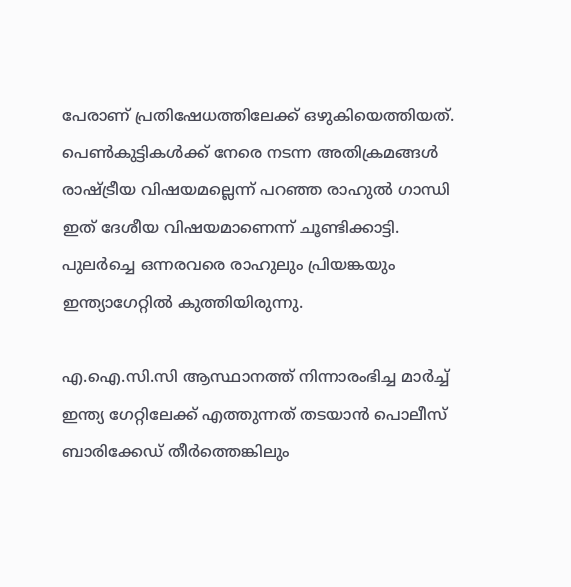പേരാണ് പ്രതിഷേധത്തിലേക്ക് ഒഴുകിയെത്തിയത്. പെണ്‍കുട്ടികള്‍ക്ക് നേരെ നടന്ന അതിക്രമങ്ങള്‍ രാഷ്ട്രീയ വിഷയമല്ലെന്ന് പറഞ്ഞ രാഹുല്‍ ഗാന്ധി ഇത് ദേശീയ വിഷയമാണെന്ന് ചൂണ്ടിക്കാട്ടി. പുലര്‍ച്ചെ ഒന്നരവരെ രാഹുലും പ്രിയങ്കയും ഇന്ത്യാഗേറ്റില്‍ കുത്തിയിരുന്നു.

എ.ഐ.സി.സി ആസ്ഥാനത്ത് നിന്നാരംഭിച്ച മാര്‍ച്ച് ഇന്ത്യ ഗേറ്റിലേക്ക് എത്തുന്നത് തടയാന്‍ പൊലീസ് ബാരിക്കേഡ് തീര്‍ത്തെങ്കിലും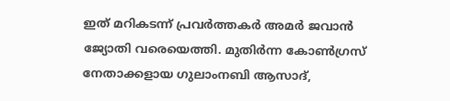ഇത് മറികടന്ന് പ്രവര്‍ത്തകര്‍ അമര്‍ ജവാന്‍ ജ്യോതി വരെയെത്തി. മുതിര്‍ന്ന കോണ്‍ഗ്രസ് നേതാക്കളായ ഗുലാംനബി ആസാദ്,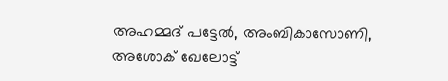അഹമ്മദ് പട്ടേല്‍, അംബികാസോണി, അശോക് ഖേലോട്ട്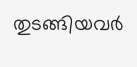തുടങ്ങിയവര്‍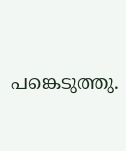പങ്കെടുത്തു.